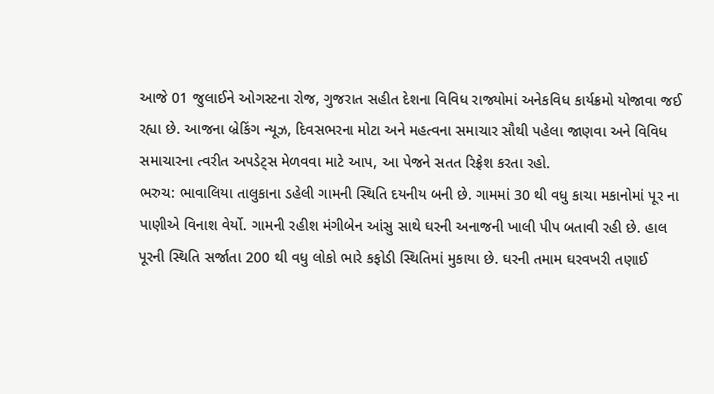આજે 01 જુલાઈને ઓગસ્ટના રોજ, ગુજરાત સહીત દેશના વિવિધ રાજ્યોમાં અનેકવિધ કાર્યક્રમો યોજાવા જઈ રહ્યા છે. આજના બ્રેકિંગ ન્યૂઝ, દિવસભરના મોટા અને મહત્વના સમાચાર સૌથી પહેલા જાણવા અને વિવિધ સમાચારના ત્વરીત અપડેટ્સ મેળવવા માટે આપ, આ પેજને સતત રિફ્રેશ કરતા રહો.
ભરુચ: ભાવાલિયા તાલુકાના ડહેલી ગામની સ્થિતિ દયનીય બની છે. ગામમાં 30 થી વધુ કાચા મકાનોમાં પૂર ના પાણીએ વિનાશ વેર્યો. ગામની રહીશ મંગીબેન આંસુ સાથે ઘરની અનાજની ખાલી પીપ બતાવી રહી છે. હાલ પૂરની સ્થિતિ સર્જાતા 200 થી વધુ લોકો ભારે કફોડી સ્થિતિમાં મુકાયા છે. ઘરની તમામ ઘરવખરી તણાઈ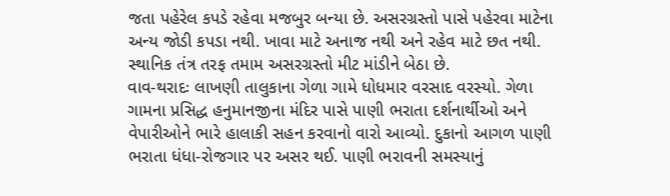જતા પહેરેલ કપડે રહેવા મજબુર બન્યા છે. અસરગ્રસ્તો પાસે પહેરવા માટેના અન્ય જોડી કપડા નથી. ખાવા માટે અનાજ નથી અને રહેવ માટે છત નથી. સ્થાનિક તંત્ર તરફ તમામ અસરગ્રસ્તો મીટ માંડીને બેઠા છે.
વાવ-થરાદઃ લાખણી તાલુકાના ગેળા ગામે ધોધમાર વરસાદ વરસ્યો. ગેળા ગામના પ્રસિદ્ધ હનુમાનજીના મંદિર પાસે પાણી ભરાતા દર્શનાર્થીઓ અને વેપારીઓને ભારે હાલાકી સહન કરવાનો વારો આવ્યો. દુકાનો આગળ પાણી ભરાતા ધંધા-રોજગાર પર અસર થઈ. પાણી ભરાવની સમસ્યાનું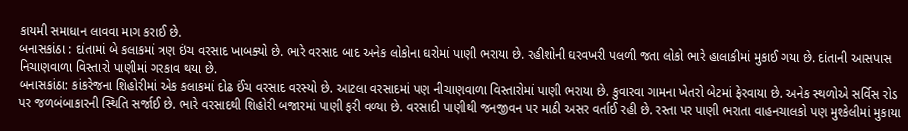કાયમી સમાધાન લાવવા માગ કરાઈ છે.
બનાસકાંઠા : દાંતામાં બે કલાકમાં ત્રણ ઇંચ વરસાદ ખાબક્યો છે. ભારે વરસાદ બાદ અનેક લોકોના ઘરોમાં પાણી ભરાયા છે. રહીશોની ઘરવખરી પલળી જતા લોકો ભારે હાલાકીમાં મુકાઈ ગયા છે. દાંતાની આસપાસ નિચાણવાળા વિસ્તારો પાણીમાં ગરકાવ થયા છે.
બનાસકાંઠા: કાંકરેજના શિહોરીમાં એક કલાકમાં દોઢ ઈંચ વરસાદ વરસ્યો છે. આટલા વરસાદમાં પણ નીચાણવાળા વિસ્તારોમાં પાણી ભરાયા છે. કુવારવા ગામના ખેતરો બેટમાં ફેરવાયા છે. અનેક સ્થળોએ સર્વિસ રોડ પર જળબંબાકારની સ્થિતિ સર્જાઈ છે. ભારે વરસાદથી શિહોરી બજારમાં પાણી ફરી વળ્યા છે. વરસાદી પાણીથી જનજીવન પર માઠી અસર વર્તાઈ રહી છે. રસ્તા પર પાણી ભરાતા વાહનચાલકો પણ મુશ્કેલીમાં મુકાયા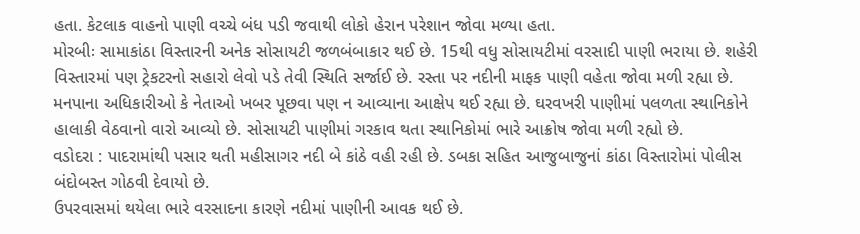હતા. કેટલાક વાહનો પાણી વચ્ચે બંધ પડી જવાથી લોકો હેરાન પરેશાન જોવા મળ્યા હતા.
મોરબીઃ સામાકાંઠા વિસ્તારની અનેક સોસાયટી જળબંબાકાર થઈ છે. 15થી વધુ સોસાયટીમાં વરસાદી પાણી ભરાયા છે. શહેરી વિસ્તારમાં પણ ટ્રેકટરનો સહારો લેવો પડે તેવી સ્થિતિ સર્જાઈ છે. રસ્તા પર નદીની માફક પાણી વહેતા જોવા મળી રહ્યા છે. મનપાના અધિકારીઓ કે નેતાઓ ખબર પૂછવા પણ ન આવ્યાના આક્ષેપ થઈ રહ્યા છે. ઘરવખરી પાણીમાં પલળતા સ્થાનિકોને હાલાકી વેઠવાનો વારો આવ્યો છે. સોસાયટી પાણીમાં ગરકાવ થતા સ્થાનિકોમાં ભારે આક્રોષ જોવા મળી રહ્યો છે.
વડોદરા : પાદરામાંથી પસાર થતી મહીસાગર નદી બે કાંઠે વહી રહી છે. ડબકા સહિત આજુબાજુનાં કાંઠા વિસ્તારોમાં પોલીસ બંદોબસ્ત ગોઠવી દેવાયો છે.
ઉપરવાસમાં થયેલા ભારે વરસાદના કારણે નદીમાં પાણીની આવક થઈ છે.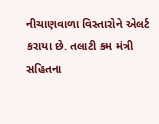નીચાણવાળા વિસ્તારોને એલર્ટ કરાયા છે. તલાટી કમ મંત્રી સહિતના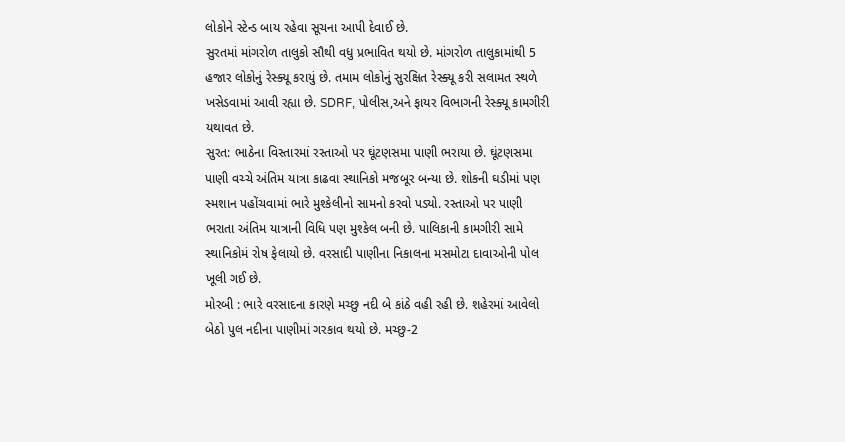લોકોને સ્ટેન્ડ બાય રહેવા સૂચના આપી દેવાઈ છે.
સુરતમાં માંગરોળ તાલુકો સૌથી વધુ પ્રભાવિત થયો છે. માંગરોળ તાલુકામાંથી 5 હજાર લોકોનું રેસ્ક્યૂ કરાયું છે. તમામ લોકોનું સુરક્ષિત રેસ્ક્યૂ કરી સલામત સ્થળે ખસેડવામાં આવી રહ્યા છે. SDRF, પોલીસ,અને ફાયર વિભાગની રેસ્ક્યૂ કામગીરી યથાવત છે.
સુરત: ભાઠેના વિસ્તારમાં રસ્તાઓ પર ઘૂંટણસમા પાણી ભરાયા છે. ઘૂંટણસમા પાણી વચ્ચે અંતિમ યાત્રા કાઢવા સ્થાનિકો મજબૂર બન્યા છે. શોકની ઘડીમાં પણ સ્મશાન પહોંચવામાં ભારે મુશ્કેલીનો સામનો કરવો પડ્યો. રસ્તાઓ પર પાણી ભરાતા અંતિમ યાત્રાની વિધિ પણ મુશ્કેલ બની છે. પાલિકાની કામગીરી સામે સ્થાનિકોમં રોષ ફેલાયો છે. વરસાદી પાણીના નિકાલના મસમોટા દાવાઓની પોલ ખૂલી ગઈ છે.
મોરબી : ભારે વરસાદના કારણે મચ્છુ નદી બે કાંઠે વહી રહી છે. શહેરમાં આવેલો બેઠો પુલ નદીના પાણીમાં ગરકાવ થયો છે. મચ્છુ-2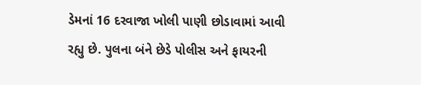ડેમનાં 16 દરવાજા ખોલી પાણી છોડાવામાં આવી રહ્યુ છે. પુલના બંને છેડે પોલીસ અને ફાયરની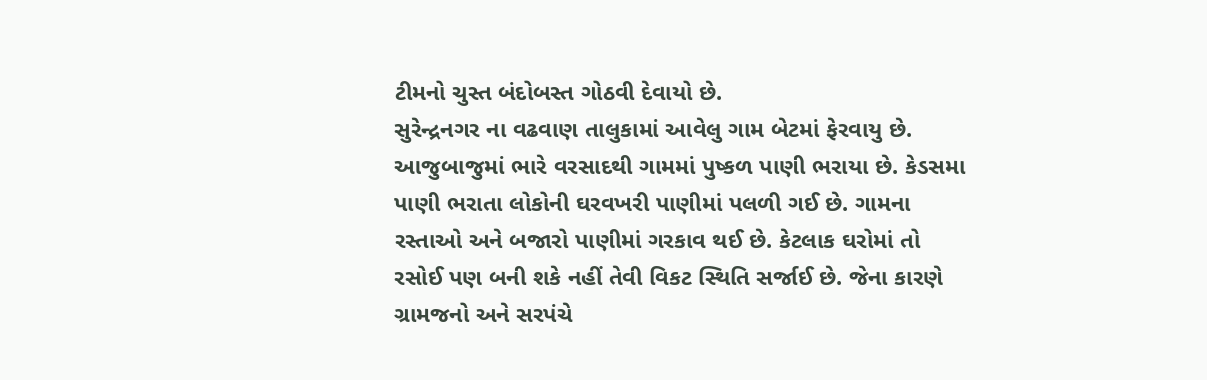ટીમનો ચુસ્ત બંદોબસ્ત ગોઠવી દેવાયો છે.
સુરેન્દ્રનગર ના વઢવાણ તાલુકામાં આવેલુ ગામ બેટમાં ફેરવાયુ છે. આજુબાજુમાં ભારે વરસાદથી ગામમાં પુષ્કળ પાણી ભરાયા છે. કેડસમા પાણી ભરાતા લોકોની ઘરવખરી પાણીમાં પલળી ગઈ છે. ગામના રસ્તાઓ અને બજારો પાણીમાં ગરકાવ થઈ છે. કેટલાક ઘરોમાં તો રસોઈ પણ બની શકે નહીં તેવી વિકટ સ્થિતિ સર્જાઈ છે. જેના કારણે ગ્રામજનો અને સરપંચે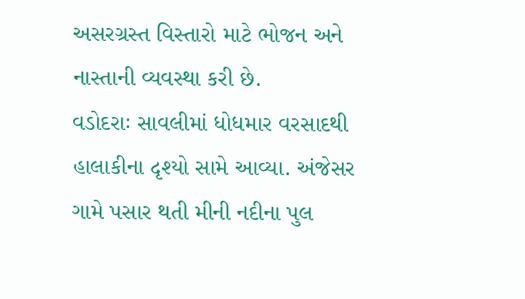અસરગ્રસ્ત વિસ્તારો માટે ભોજન અને નાસ્તાની વ્યવસ્થા કરી છે.
વડોદરાઃ સાવલીમાં ધોધમાર વરસાદથી હાલાકીના દૃશ્યો સામે આવ્યા. અંજેસર ગામે પસાર થતી મીની નદીના પુલ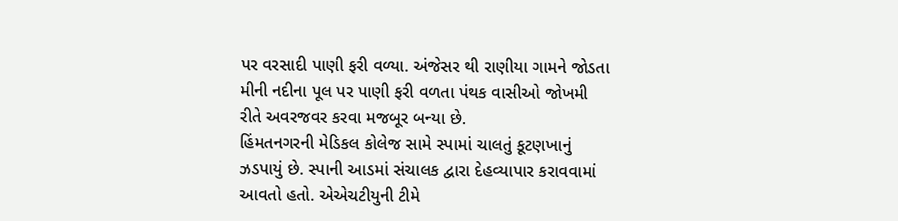પર વરસાદી પાણી ફરી વળ્યા. અંજેસર થી રાણીયા ગામને જોડતા મીની નદીના પૂલ પર પાણી ફરી વળતા પંથક વાસીઓ જોખમી રીતે અવરજવર કરવા મજબૂર બન્યા છે.
હિંમતનગરની મેડિકલ કોલેજ સામે સ્પામાં ચાલતું કૂટણખાનું ઝડપાયું છે. સ્પાની આડમાં સંચાલક દ્વારા દેહવ્યાપાર કરાવવામાં આવતો હતો. એએચટીયુની ટીમે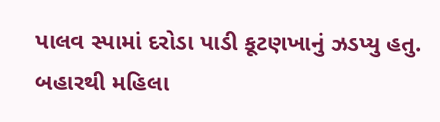પાલવ સ્પામાં દરોડા પાડી કૂટણખાનું ઝડપ્યુ હતુ. બહારથી મહિલા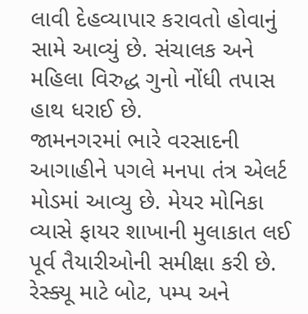લાવી દેહવ્યાપાર કરાવતો હોવાનું સામે આવ્યું છે. સંચાલક અને મહિલા વિરુદ્ધ ગુનો નોંધી તપાસ હાથ ધરાઈ છે.
જામનગરમાં ભારે વરસાદની આગાહીને પગલે મનપા તંત્ર એલર્ટ મોડમાં આવ્યુ છે. મેયર મોનિકા વ્યાસે ફાયર શાખાની મુલાકાત લઈ પૂર્વ તૈયારીઓની સમીક્ષા કરી છે. રેસ્ક્યૂ માટે બોટ, પમ્પ અને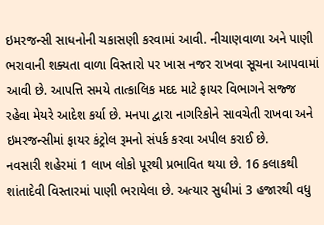ઇમરજન્સી સાધનોની ચકાસણી કરવામાં આવી. નીચાણવાળા અને પાણી ભરાવાની શક્યતા વાળા વિસ્તારો પર ખાસ નજર રાખવા સૂચના આપવામાં આવી છે. આપત્તિ સમયે તાત્કાલિક મદદ માટે ફાયર વિભાગને સજ્જ રહેવા મેયરે આદેશ કર્યા છે. મનપા દ્વારા નાગરિકોને સાવચેતી રાખવા અને ઇમરજન્સીમાં ફાયર કંટ્રોલ રૂમનો સંપર્ક કરવા અપીલ કરાઈ છે.
નવસારી શહેરમાં 1 લાખ લોકો પૂરથી પ્રભાવિત થયા છે. 16 કલાકથી શાંતાદેવી વિસ્તારમાં પાણી ભરાયેલા છે. અત્યાર સુધીમાં 3 હજારથી વધુ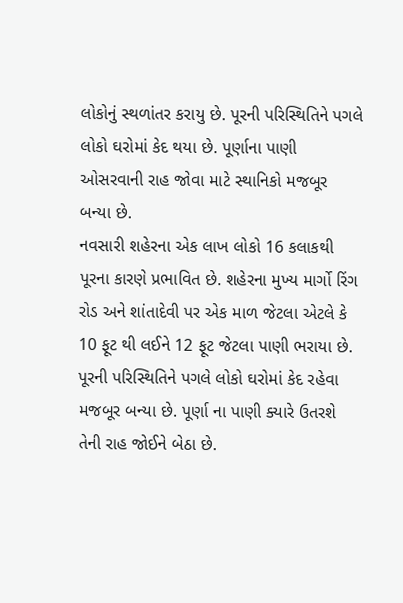લોકોનું સ્થળાંતર કરાયુ છે. પૂરની પરિસ્થિતિને પગલે લોકો ઘરોમાં કેદ થયા છે. પૂર્ણાના પાણી ઓસરવાની રાહ જોવા માટે સ્થાનિકો મજબૂર બન્યા છે.
નવસારી શહેરના એક લાખ લોકો 16 કલાકથી પૂરના કારણે પ્રભાવિત છે. શહેરના મુખ્ય માર્ગો રિંગ રોડ અને શાંતાદેવી પર એક માળ જેટલા એટલે કે 10 ફૂટ થી લઈને 12 ફૂટ જેટલા પાણી ભરાયા છે. પૂરની પરિસ્થિતિને પગલે લોકો ઘરોમાં કેદ રહેવા મજબૂર બન્યા છે. પૂર્ણા ના પાણી ક્યારે ઉતરશે તેની રાહ જોઈને બેઠા છે.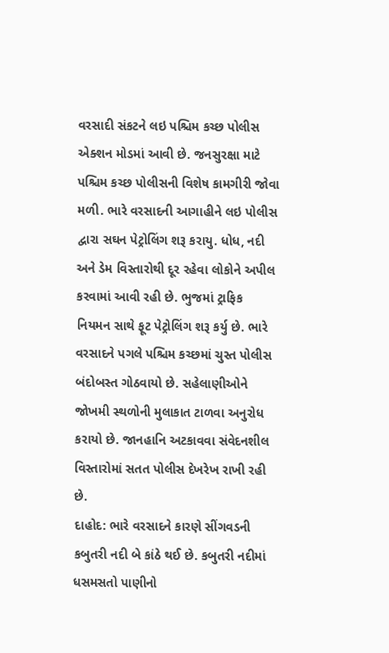વરસાદી સંકટને લઇ પશ્ચિમ કચ્છ પોલીસ એક્શન મોડમાં આવી છે. જનસુરક્ષા માટે પશ્ચિમ કચ્છ પોલીસની વિશેષ કામગીરી જોવા મળી. ભારે વરસાદની આગાહીને લઇ પોલીસ દ્વારા સઘન પેટ્રોલિંગ શરૂ કરાયુ. ધોધ, નદી અને ડેમ વિસ્તારોથી દૂર રહેવા લોકોને અપીલ કરવામાં આવી રહી છે. ભુજમાં ટ્રાફિક નિયમન સાથે ફૂટ પેટ્રોલિંગ શરૂ કર્યુ છે. ભારે વરસાદને પગલે પશ્ચિમ કચ્છમાં ચુસ્ત પોલીસ બંદોબસ્ત ગોઠવાયો છે. સહેલાણીઓને જોખમી સ્થળોની મુલાકાત ટાળવા અનુરોધ કરાયો છે. જાનહાનિ અટકાવવા સંવેદનશીલ વિસ્તારોમાં સતત પોલીસ દેખરેખ રાખી રહી છે.
દાહોદ: ભારે વરસાદને કારણે સીંગવડની કબુતરી નદી બે કાંઠે થઈ છે. કબુતરી નદીમાં ધસમસતો પાણીનો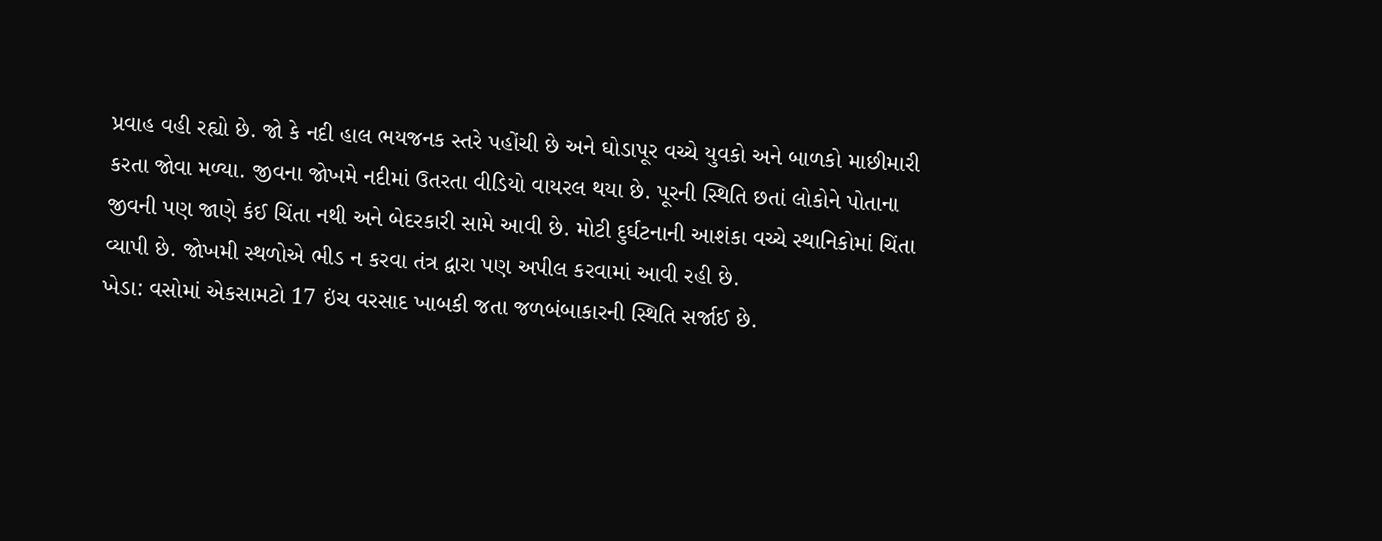પ્રવાહ વહી રહ્યો છે. જો કે નદી હાલ ભયજનક સ્તરે પહોંચી છે અને ઘોડાપૂર વચ્ચે યુવકો અને બાળકો માછીમારી કરતા જોવા મળ્યા. જીવના જોખમે નદીમાં ઉતરતા વીડિયો વાયરલ થયા છે. પૂરની સ્થિતિ છતાં લોકોને પોતાના જીવની પણ જાણે કંઈ ચિંતા નથી અને બેદરકારી સામે આવી છે. મોટી દુર્ઘટનાની આશંકા વચ્ચે સ્થાનિકોમાં ચિંતા વ્યાપી છે. જોખમી સ્થળોએ ભીડ ન કરવા તંત્ર દ્વારા પણ અપીલ કરવામાં આવી રહી છે.
ખેડા: વસોમાં એકસામટો 17 ઇંચ વરસાદ ખાબકી જતા જળબંબાકારની સ્થિતિ સર્જાઈ છે.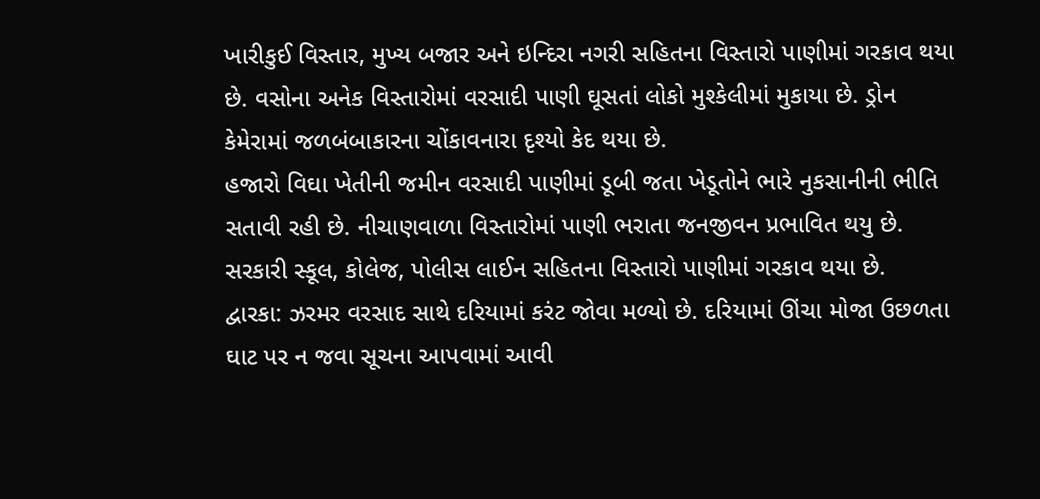ખારીકુઈ વિસ્તાર, મુખ્ય બજાર અને ઇન્દિરા નગરી સહિતના વિસ્તારો પાણીમાં ગરકાવ થયા છે. વસોના અનેક વિસ્તારોમાં વરસાદી પાણી ઘૂસતાં લોકો મુશ્કેલીમાં મુકાયા છે. ડ્રોન કેમેરામાં જળબંબાકારના ચોંકાવનારા દૃશ્યો કેદ થયા છે.
હજારો વિઘા ખેતીની જમીન વરસાદી પાણીમાં ડૂબી જતા ખેડૂતોને ભારે નુકસાનીની ભીતિ સતાવી રહી છે. નીચાણવાળા વિસ્તારોમાં પાણી ભરાતા જનજીવન પ્રભાવિત થયુ છે. સરકારી સ્કૂલ, કોલેજ, પોલીસ લાઈન સહિતના વિસ્તારો પાણીમાં ગરકાવ થયા છે.
દ્વારકા: ઝરમર વરસાદ સાથે દરિયામાં કરંટ જોવા મળ્યો છે. દરિયામાં ઊંચા મોજા ઉછળતા ઘાટ પર ન જવા સૂચના આપવામાં આવી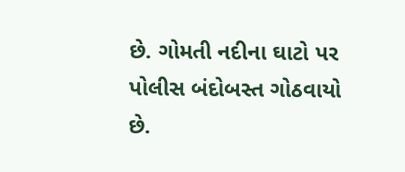છે. ગોમતી નદીના ઘાટો પર પોલીસ બંદોબસ્ત ગોઠવાયો છે.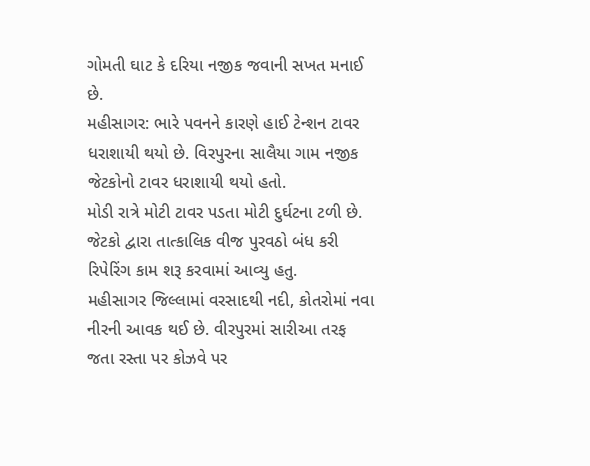ગોમતી ઘાટ કે દરિયા નજીક જવાની સખત મનાઈ છે.
મહીસાગર: ભારે પવનને કારણે હાઈ ટેન્શન ટાવર ધરાશાયી થયો છે. વિરપુરના સાલૈયા ગામ નજીક જેટકોનો ટાવર ધરાશાયી થયો હતો.
મોડી રાત્રે મોટી ટાવર પડતા મોટી દુર્ઘટના ટળી છે. જેટકો દ્વારા તાત્કાલિક વીજ પુરવઠો બંધ કરી રિપેરિંગ કામ શરૂ કરવામાં આવ્યુ હતુ.
મહીસાગર જિલ્લામાં વરસાદથી નદી, કોતરોમાં નવા નીરની આવક થઈ છે. વીરપુરમાં સારીઆ તરફ જતા રસ્તા પર કોઝવે પર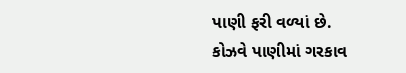પાણી ફરી વળ્યાં છે.
કોઝવે પાણીમાં ગરકાવ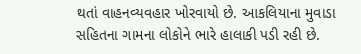થતાં વાહનવ્યવહાર ખોરવાયો છે. આકલિયાના મુવાડા સહિતના ગામના લોકોને ભારે હાલાકી પડી રહી છે.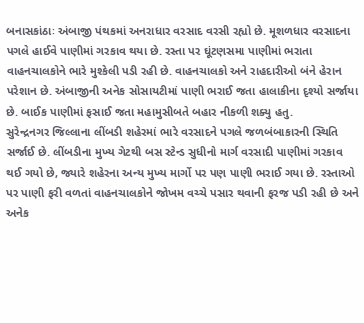બનાસકાંઠાઃ અંબાજી પંથકમાં અનરાધાર વરસાદ વરસી રહ્યો છે. મૂશળધાર વરસાદના પગલે હાઈવે પાણીમાં ગરકાવ થયા છે. રસ્તા પર ઘૂંટણસમા પાણીમાં ભરાતા વાહનચાલકોને ભારે મુશ્કેલી પડી રહી છે. વાહનચાલકો અને રાહદારીઓ બંને હેરાન પરેશાન છે. અંબાજીની અનેક સોસાયટીમાં પાણી ભરાઈ જતા હાલાકીના દૃશ્યો સર્જાયા છે. બાઈક પાણીમાં ફસાઈ જતા મહામુસીબતે બહાર નીકળી શક્યુ હતુ.
સુરેન્દ્રનગર જિલ્લાના લીંબડી શહેરમાં ભારે વરસાદને પગલે જળબંબાકારની સ્થિતિ સર્જાઈ છે. લીંબડીના મુખ્ય ગેટથી બસ સ્ટેન્ડ સુધીનો માર્ગ વરસાદી પાણીમાં ગરકાવ થઈ ગયો છે, જ્યારે શહેરના અન્ય મુખ્ય માર્ગો પર પણ પાણી ભરાઈ ગયા છે. રસ્તાઓ પર પાણી ફરી વળતાં વાહનચાલકોને જોખમ વચ્ચે પસાર થવાની ફરજ પડી રહી છે અને અનેક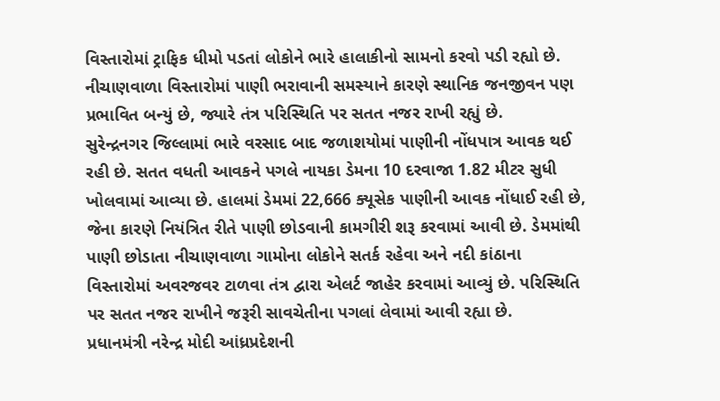વિસ્તારોમાં ટ્રાફિક ધીમો પડતાં લોકોને ભારે હાલાકીનો સામનો કરવો પડી રહ્યો છે. નીચાણવાળા વિસ્તારોમાં પાણી ભરાવાની સમસ્યાને કારણે સ્થાનિક જનજીવન પણ પ્રભાવિત બન્યું છે, જ્યારે તંત્ર પરિસ્થિતિ પર સતત નજર રાખી રહ્યું છે.
સુરેન્દ્રનગર જિલ્લામાં ભારે વરસાદ બાદ જળાશયોમાં પાણીની નોંધપાત્ર આવક થઈ રહી છે. સતત વધતી આવકને પગલે નાયકા ડેમના 10 દરવાજા 1.82 મીટર સુધી ખોલવામાં આવ્યા છે. હાલમાં ડેમમાં 22,666 ક્યૂસેક પાણીની આવક નોંધાઈ રહી છે, જેના કારણે નિયંત્રિત રીતે પાણી છોડવાની કામગીરી શરૂ કરવામાં આવી છે. ડેમમાંથી પાણી છોડાતા નીચાણવાળા ગામોના લોકોને સતર્ક રહેવા અને નદી કાંઠાના વિસ્તારોમાં અવરજવર ટાળવા તંત્ર દ્વારા એલર્ટ જાહેર કરવામાં આવ્યું છે. પરિસ્થિતિ પર સતત નજર રાખીને જરૂરી સાવચેતીના પગલાં લેવામાં આવી રહ્યા છે.
પ્રધાનમંત્રી નરેન્દ્ર મોદી આંધ્રપ્રદેશની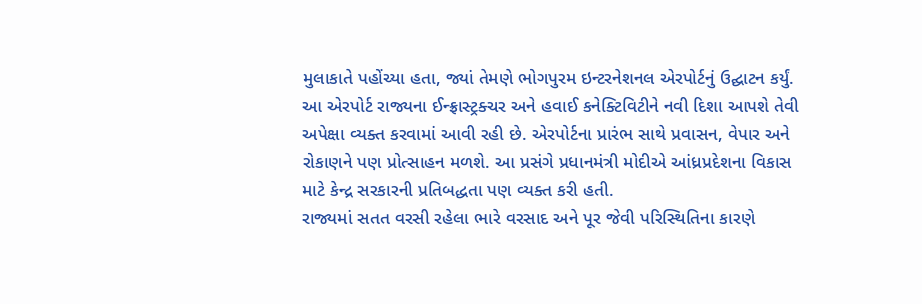મુલાકાતે પહોંચ્યા હતા, જ્યાં તેમણે ભોગપુરમ ઇન્ટરનેશનલ એરપોર્ટનું ઉદ્ઘાટન કર્યું. આ એરપોર્ટ રાજ્યના ઈન્ફ્રાસ્ટ્રક્ચર અને હવાઈ કનેક્ટિવિટીને નવી દિશા આપશે તેવી અપેક્ષા વ્યક્ત કરવામાં આવી રહી છે. એરપોર્ટના પ્રારંભ સાથે પ્રવાસન, વેપાર અને રોકાણને પણ પ્રોત્સાહન મળશે. આ પ્રસંગે પ્રધાનમંત્રી મોદીએ આંધ્રપ્રદેશના વિકાસ માટે કેન્દ્ર સરકારની પ્રતિબદ્ધતા પણ વ્યક્ત કરી હતી.
રાજ્યમાં સતત વરસી રહેલા ભારે વરસાદ અને પૂર જેવી પરિસ્થિતિના કારણે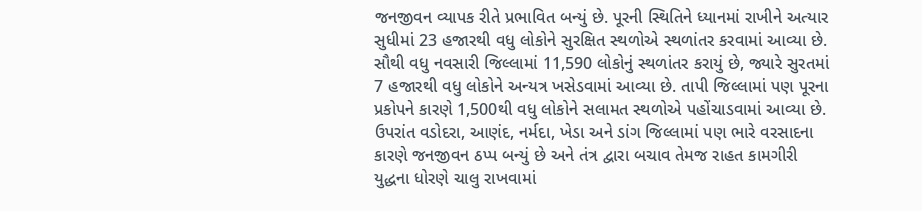જનજીવન વ્યાપક રીતે પ્રભાવિત બન્યું છે. પૂરની સ્થિતિને ધ્યાનમાં રાખીને અત્યાર સુધીમાં 23 હજારથી વધુ લોકોને સુરક્ષિત સ્થળોએ સ્થળાંતર કરવામાં આવ્યા છે. સૌથી વધુ નવસારી જિલ્લામાં 11,590 લોકોનું સ્થળાંતર કરાયું છે, જ્યારે સુરતમાં 7 હજારથી વધુ લોકોને અન્યત્ર ખસેડવામાં આવ્યા છે. તાપી જિલ્લામાં પણ પૂરના પ્રકોપને કારણે 1,500થી વધુ લોકોને સલામત સ્થળોએ પહોંચાડવામાં આવ્યા છે. ઉપરાંત વડોદરા, આણંદ, નર્મદા, ખેડા અને ડાંગ જિલ્લામાં પણ ભારે વરસાદના કારણે જનજીવન ઠપ્પ બન્યું છે અને તંત્ર દ્વારા બચાવ તેમજ રાહત કામગીરી યુદ્ધના ધોરણે ચાલુ રાખવામાં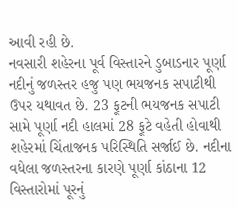આવી રહી છે.
નવસારી શહેરના પૂર્વ વિસ્તારને ડુબાડનાર પૂર્ણા નદીનું જળસ્તર હજુ પણ ભયજનક સપાટીથી ઉપર યથાવત છે. 23 ફૂટની ભયજનક સપાટી સામે પૂર્ણા નદી હાલમાં 28 ફૂટે વહેતી હોવાથી શહેરમાં ચિંતાજનક પરિસ્થિતિ સર્જાઈ છે. નદીના વધેલા જળસ્તરના કારણે પૂર્ણા કાંઠાના 12 વિસ્તારોમાં પૂરનું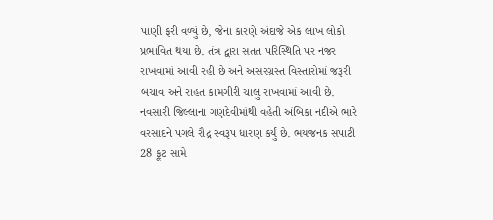પાણી ફરી વળ્યું છે, જેના કારણે અંદાજે એક લાખ લોકો પ્રભાવિત થયા છે. તંત્ર દ્વારા સતત પરિસ્થિતિ પર નજર રાખવામાં આવી રહી છે અને અસરગ્રસ્ત વિસ્તારોમાં જરૂરી બચાવ અને રાહત કામગીરી ચાલુ રાખવામાં આવી છે.
નવસારી જિલ્લાના ગણદેવીમાંથી વહેતી અંબિકા નદીએ ભારે વરસાદને પગલે રૌદ્ર સ્વરૂપ ધારણ કર્યું છે. ભયજનક સપાટી 28 ફૂટ સામે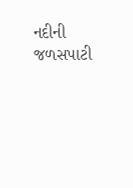નદીની જળસપાટી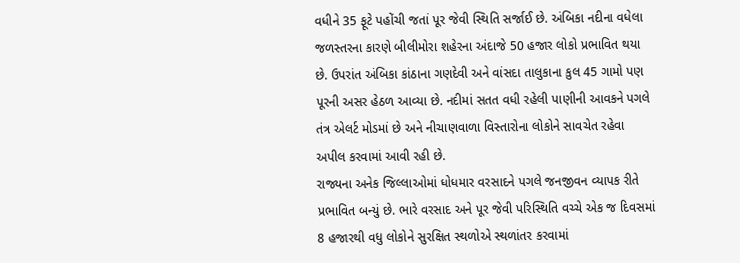વધીને 35 ફૂટે પહોંચી જતાં પૂર જેવી સ્થિતિ સર્જાઈ છે. અંબિકા નદીના વધેલા જળસ્તરના કારણે બીલીમોરા શહેરના અંદાજે 50 હજાર લોકો પ્રભાવિત થયા છે. ઉપરાંત અંબિકા કાંઠાના ગણદેવી અને વાંસદા તાલુકાના કુલ 45 ગામો પણ પૂરની અસર હેઠળ આવ્યા છે. નદીમાં સતત વધી રહેલી પાણીની આવકને પગલે તંત્ર એલર્ટ મોડમાં છે અને નીચાણવાળા વિસ્તારોના લોકોને સાવચેત રહેવા અપીલ કરવામાં આવી રહી છે.
રાજ્યના અનેક જિલ્લાઓમાં ધોધમાર વરસાદને પગલે જનજીવન વ્યાપક રીતે પ્રભાવિત બન્યું છે. ભારે વરસાદ અને પૂર જેવી પરિસ્થિતિ વચ્ચે એક જ દિવસમાં 8 હજારથી વધુ લોકોને સુરક્ષિત સ્થળોએ સ્થળાંતર કરવામાં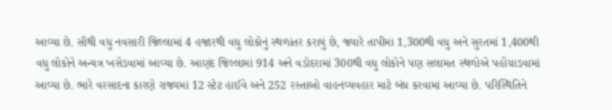આવ્યા છે. સૌથી વધુ નવસારી જિલ્લામાં 4 હજારથી વધુ લોકોનું સ્થળાંતર કરાયું છે, જ્યારે તાપીમાં 1,300થી વધુ અને સુરતમાં 1,400થી વધુ લોકોને અન્યત્ર ખસેડવામાં આવ્યા છે. આણંદ જિલ્લામાં 914 અને વડોદરામાં 300થી વધુ લોકોને પણ સલામત સ્થળોએ પહોંચાડવામાં આવ્યા છે. ભારે વરસાદના કારણે રાજ્યમાં 12 સ્ટેટ હાઈવે અને 252 રસ્તાઓ વાહનવ્યવહાર માટે બંધ કરવામાં આવ્યા છે. પરિસ્થિતિને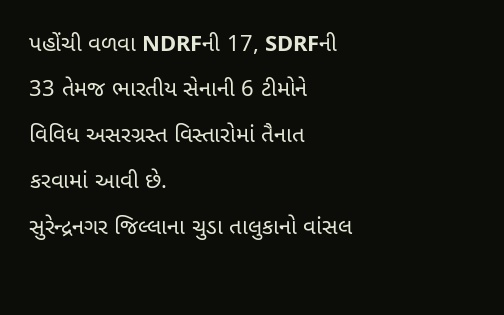પહોંચી વળવા NDRFની 17, SDRFની 33 તેમજ ભારતીય સેનાની 6 ટીમોને વિવિધ અસરગ્રસ્ત વિસ્તારોમાં તૈનાત કરવામાં આવી છે.
સુરેન્દ્રનગર જિલ્લાના ચુડા તાલુકાનો વાંસલ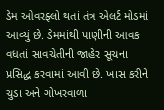ડેમ ઓવરફ્લો થતાં તંત્ર એલર્ટ મોડમાં આવ્યું છે. ડેમમાંથી પાણીની આવક વધતાં સાવચેતીની જાહેર સૂચના પ્રસિદ્ધ કરવામાં આવી છે. ખાસ કરીને ચુડા અને ગોખરવાળા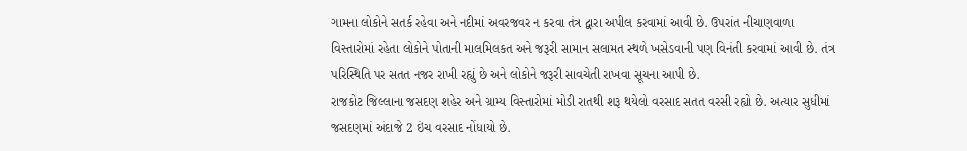ગામના લોકોને સતર્ક રહેવા અને નદીમાં અવરજવર ન કરવા તંત્ર દ્વારા અપીલ કરવામાં આવી છે. ઉપરાંત નીચાણવાળા વિસ્તારોમાં રહેતા લોકોને પોતાની માલમિલકત અને જરૂરી સામાન સલામત સ્થળે ખસેડવાની પણ વિનંતી કરવામાં આવી છે. તંત્ર પરિસ્થિતિ પર સતત નજર રાખી રહ્યું છે અને લોકોને જરૂરી સાવચેતી રાખવા સૂચના આપી છે.
રાજકોટ જિલ્લાના જસદણ શહેર અને ગ્રામ્ય વિસ્તારોમાં મોડી રાતથી શરૂ થયેલો વરસાદ સતત વરસી રહ્યો છે. અત્યાર સુધીમાં જસદણમાં અંદાજે 2 ઇંચ વરસાદ નોંધાયો છે.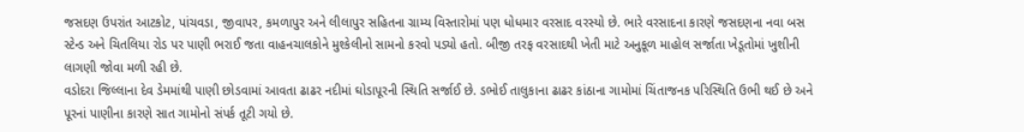જસદણ ઉપરાંત આટકોટ, પાંચવડા, જીવાપર, કમળાપુર અને લીલાપુર સહિતના ગ્રામ્ય વિસ્તારોમાં પણ ધોધમાર વરસાદ વરસ્યો છે. ભારે વરસાદના કારણે જસદણના નવા બસ સ્ટેન્ડ અને ચિતલિયા રોડ પર પાણી ભરાઈ જતા વાહનચાલકોને મુશ્કેલીનો સામનો કરવો પડ્યો હતો. બીજી તરફ વરસાદથી ખેતી માટે અનુકૂળ માહોલ સર્જાતા ખેડૂતોમાં ખુશીની લાગણી જોવા મળી રહી છે.
વડોદરા જિલ્લાના દેવ ડેમમાંથી પાણી છોડવામાં આવતા ઢાઢર નદીમાં ઘોડાપૂરની સ્થિતિ સર્જાઈ છે. ડભોઈ તાલુકાના ઢાઢર કાંઠાના ગામોમાં ચિંતાજનક પરિસ્થિતિ ઉભી થઈ છે અને પૂરનાં પાણીના કારણે સાત ગામોનો સંપર્ક તૂટી ગયો છે.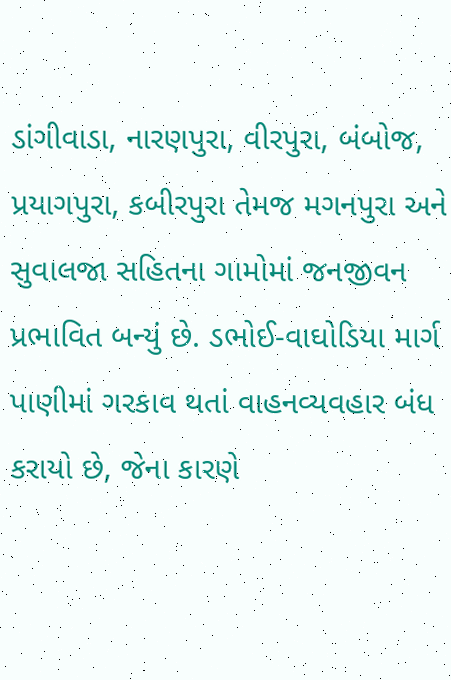ડાંગીવાડા, નારણપુરા, વીરપુરા, બંબોજ, પ્રયાગપુરા, કબીરપુરા તેમજ મગનપુરા અને સુવાલજા સહિતના ગામોમાં જનજીવન પ્રભાવિત બન્યું છે. ડભોઈ-વાઘોડિયા માર્ગ પાણીમાં ગરકાવ થતાં વાહનવ્યવહાર બંધ કરાયો છે, જેના કારણે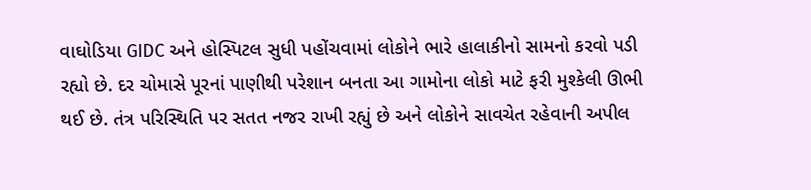વાઘોડિયા GIDC અને હોસ્પિટલ સુધી પહોંચવામાં લોકોને ભારે હાલાકીનો સામનો કરવો પડી રહ્યો છે. દર ચોમાસે પૂરનાં પાણીથી પરેશાન બનતા આ ગામોના લોકો માટે ફરી મુશ્કેલી ઊભી થઈ છે. તંત્ર પરિસ્થિતિ પર સતત નજર રાખી રહ્યું છે અને લોકોને સાવચેત રહેવાની અપીલ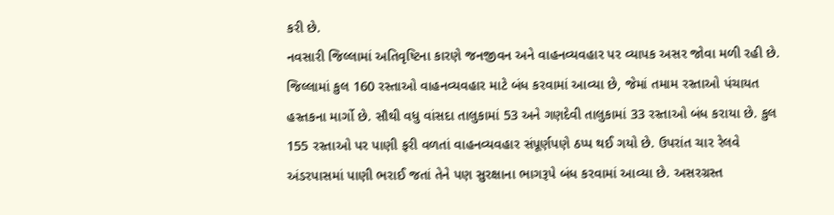કરી છે.
નવસારી જિલ્લામાં અતિવૃષ્ટિના કારણે જનજીવન અને વાહનવ્યવહાર પર વ્યાપક અસર જોવા મળી રહી છે. જિલ્લામાં કુલ 160 રસ્તાઓ વાહનવ્યવહાર માટે બંધ કરવામાં આવ્યા છે, જેમાં તમામ રસ્તાઓ પંચાયત હસ્તકના માર્ગો છે. સૌથી વધુ વાંસદા તાલુકામાં 53 અને ગણદેવી તાલુકામાં 33 રસ્તાઓ બંધ કરાયા છે. કુલ 155 રસ્તાઓ પર પાણી ફરી વળતાં વાહનવ્યવહાર સંપૂર્ણપણે ઠપ્પ થઈ ગયો છે. ઉપરાંત ચાર રેલવે અંડરપાસમાં પાણી ભરાઈ જતાં તેને પણ સુરક્ષાના ભાગરૂપે બંધ કરવામાં આવ્યા છે. અસરગ્રસ્ત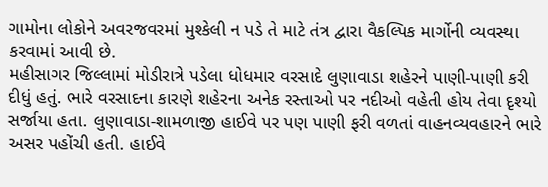ગામોના લોકોને અવરજવરમાં મુશ્કેલી ન પડે તે માટે તંત્ર દ્વારા વૈકલ્પિક માર્ગોની વ્યવસ્થા કરવામાં આવી છે.
મહીસાગર જિલ્લામાં મોડીરાત્રે પડેલા ધોધમાર વરસાદે લુણાવાડા શહેરને પાણી-પાણી કરી દીધું હતું. ભારે વરસાદના કારણે શહેરના અનેક રસ્તાઓ પર નદીઓ વહેતી હોય તેવા દૃશ્યો સર્જાયા હતા. લુણાવાડા-શામળાજી હાઈવે પર પણ પાણી ફરી વળતાં વાહનવ્યવહારને ભારે અસર પહોંચી હતી. હાઈવે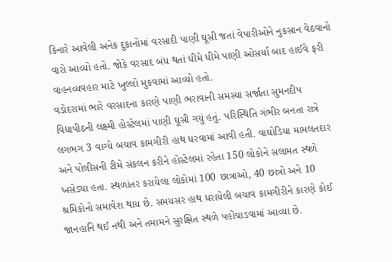કિનારે આવેલી અનેક દુકાનોમાં વરસાદી પાણી ઘૂસી જતાં વેપારીઓને નુકસાન વેઠવાનો વારો આવ્યો હતો. જોકે વરસાદ બંધ થતાં ધીમે ધીમે પાણી ઓસર્યા બાદ હાઈવે ફરી વાહનવ્યવહાર માટે ખુલ્લો મુકવામાં આવ્યો હતો.
વડોદરામાં ભારે વરસાદના કારણે પાણી ભરાવાની સમસ્યા સર્જાતા સુમનદીપ વિદ્યાપીઠની લક્ષ્મી હોસ્ટેલમાં પાણી ઘૂસી ગયું હતું. પરિસ્થિતિ ગંભીર બનતા રાત્રે લગભગ 3 વાગ્યે બચાવ કામગીરી હાથ ધરવામાં આવી હતી. વાઘોડિયા મામલતદાર અને પોલીસની ટીમે સંકલન કરીને હોસ્ટેલમાં રહેતા 150 લોકોને સલામત સ્થળે ખસેડ્યા હતા. સ્થળાંતર કરાયેલા લોકોમાં 100 છાત્રાઓ, 40 છાત્રો અને 10 શ્રમિકોનો સમાવેશ થાય છે. સમયસર હાથ ધરાયેલી બચાવ કામગીરીને કારણે કોઈ જાનહાનિ થઈ નથી અને તમામને સુરક્ષિત સ્થળે પહોંચાડવામાં આવ્યા છે.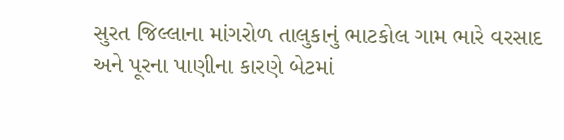સુરત જિલ્લાના માંગરોળ તાલુકાનું ભાટકોલ ગામ ભારે વરસાદ અને પૂરના પાણીના કારણે બેટમાં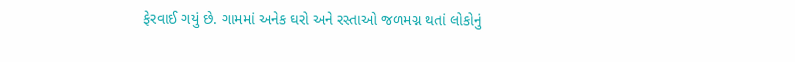ફેરવાઈ ગયું છે. ગામમાં અનેક ઘરો અને રસ્તાઓ જળમગ્ન થતાં લોકોનું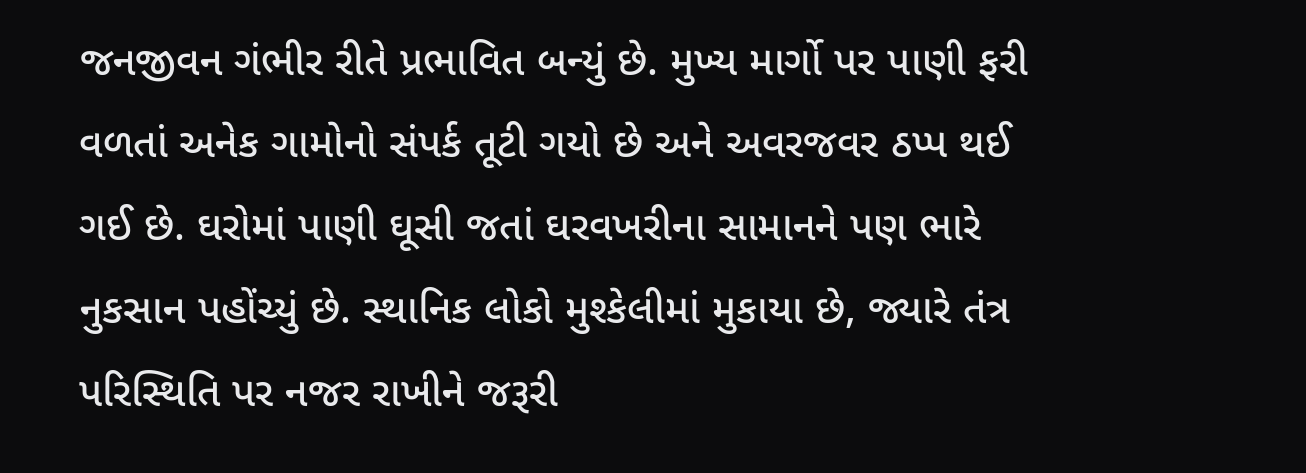જનજીવન ગંભીર રીતે પ્રભાવિત બન્યું છે. મુખ્ય માર્ગો પર પાણી ફરી વળતાં અનેક ગામોનો સંપર્ક તૂટી ગયો છે અને અવરજવર ઠપ્પ થઈ ગઈ છે. ઘરોમાં પાણી ઘૂસી જતાં ઘરવખરીના સામાનને પણ ભારે નુકસાન પહોંચ્યું છે. સ્થાનિક લોકો મુશ્કેલીમાં મુકાયા છે, જ્યારે તંત્ર પરિસ્થિતિ પર નજર રાખીને જરૂરી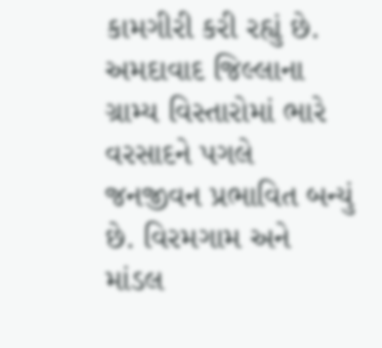કામગીરી કરી રહ્યું છે.
અમદાવાદ જિલ્લાના ગ્રામ્ય વિસ્તારોમાં ભારે વરસાદને પગલે જનજીવન પ્રભાવિત બન્યું છે. વિરમગામ અને માંડલ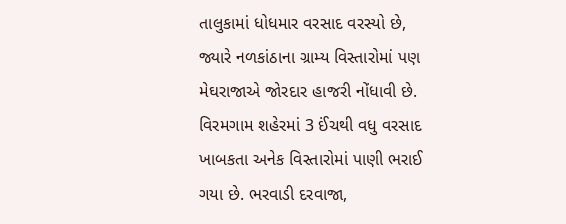તાલુકામાં ધોધમાર વરસાદ વરસ્યો છે, જ્યારે નળકાંઠાના ગ્રામ્ય વિસ્તારોમાં પણ મેઘરાજાએ જોરદાર હાજરી નોંધાવી છે. વિરમગામ શહેરમાં 3 ઈંચથી વધુ વરસાદ ખાબકતા અનેક વિસ્તારોમાં પાણી ભરાઈ ગયા છે. ભરવાડી દરવાજા,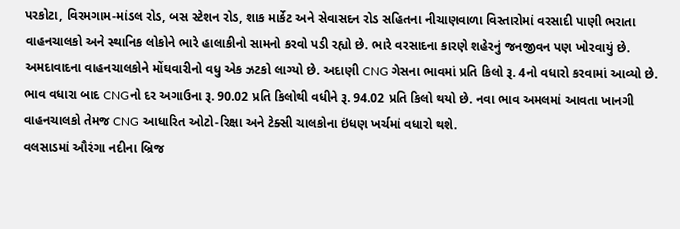પરકોટા, વિરમગામ-માંડલ રોડ, બસ સ્ટેશન રોડ, શાક માર્કેટ અને સેવાસદન રોડ સહિતના નીચાણવાળા વિસ્તારોમાં વરસાદી પાણી ભરાતા વાહનચાલકો અને સ્થાનિક લોકોને ભારે હાલાકીનો સામનો કરવો પડી રહ્યો છે. ભારે વરસાદના કારણે શહેરનું જનજીવન પણ ખોરવાયું છે.
અમદાવાદના વાહનચાલકોને મોંઘવારીનો વધુ એક ઝટકો લાગ્યો છે. અદાણી CNG ગેસના ભાવમાં પ્રતિ કિલો રૂ. 4નો વધારો કરવામાં આવ્યો છે. ભાવ વધારા બાદ CNGનો દર અગાઉના રૂ. 90.02 પ્રતિ કિલોથી વધીને રૂ. 94.02 પ્રતિ કિલો થયો છે. નવા ભાવ અમલમાં આવતા ખાનગી વાહનચાલકો તેમજ CNG આધારિત ઓટો-રિક્ષા અને ટેક્સી ચાલકોના ઇંધણ ખર્ચમાં વધારો થશે.
વલસાડમાં ઔરંગા નદીના બ્રિજ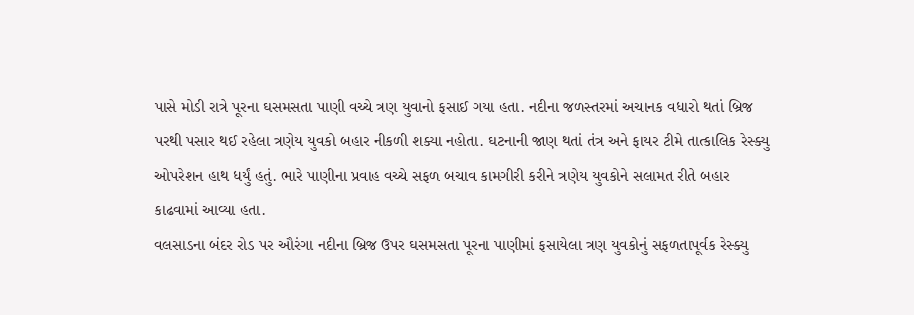પાસે મોડી રાત્રે પૂરના ઘસમસતા પાણી વચ્ચે ત્રણ યુવાનો ફસાઈ ગયા હતા. નદીના જળસ્તરમાં અચાનક વધારો થતાં બ્રિજ પરથી પસાર થઈ રહેલા ત્રણેય યુવકો બહાર નીકળી શક્યા નહોતા. ઘટનાની જાણ થતાં તંત્ર અને ફાયર ટીમે તાત્કાલિક રેસ્ક્યુ ઓપરેશન હાથ ધર્યું હતું. ભારે પાણીના પ્રવાહ વચ્ચે સફળ બચાવ કામગીરી કરીને ત્રણેય યુવકોને સલામત રીતે બહાર કાઢવામાં આવ્યા હતા.
વલસાડના બંદર રોડ પર ઔરંગા નદીના બ્રિજ ઉપર ઘસમસતા પૂરના પાણીમાં ફસાયેલા ત્રણ યુવકોનું સફળતાપૂર્વક રેસ્ક્યુ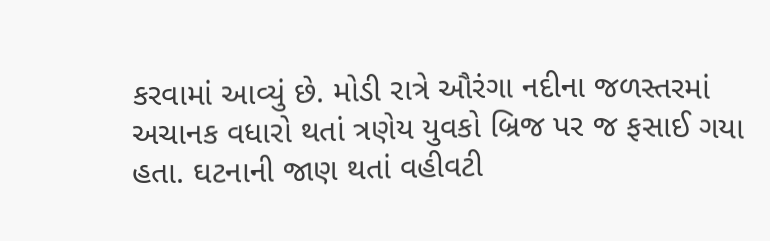કરવામાં આવ્યું છે. મોડી રાત્રે ઔરંગા નદીના જળસ્તરમાં અચાનક વધારો થતાં ત્રણેય યુવકો બ્રિજ પર જ ફસાઈ ગયા હતા. ઘટનાની જાણ થતાં વહીવટી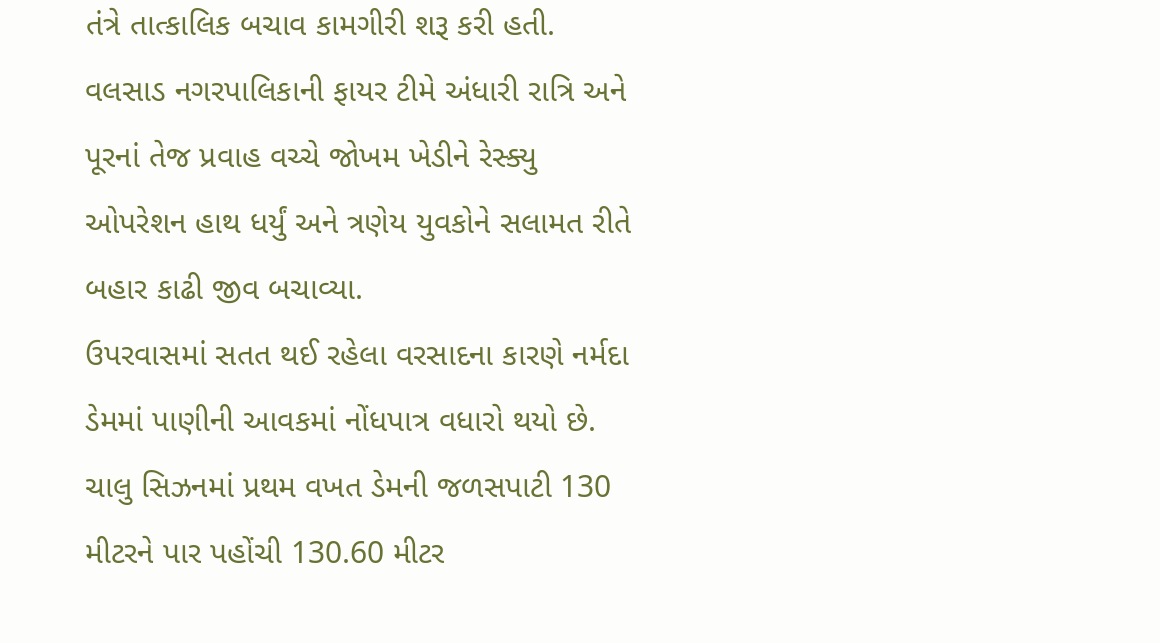તંત્રે તાત્કાલિક બચાવ કામગીરી શરૂ કરી હતી. વલસાડ નગરપાલિકાની ફાયર ટીમે અંધારી રાત્રિ અને પૂરનાં તેજ પ્રવાહ વચ્ચે જોખમ ખેડીને રેસ્ક્યુ ઓપરેશન હાથ ધર્યું અને ત્રણેય યુવકોને સલામત રીતે બહાર કાઢી જીવ બચાવ્યા.
ઉપરવાસમાં સતત થઈ રહેલા વરસાદના કારણે નર્મદા ડેમમાં પાણીની આવકમાં નોંધપાત્ર વધારો થયો છે. ચાલુ સિઝનમાં પ્રથમ વખત ડેમની જળસપાટી 130 મીટરને પાર પહોંચી 130.60 મીટર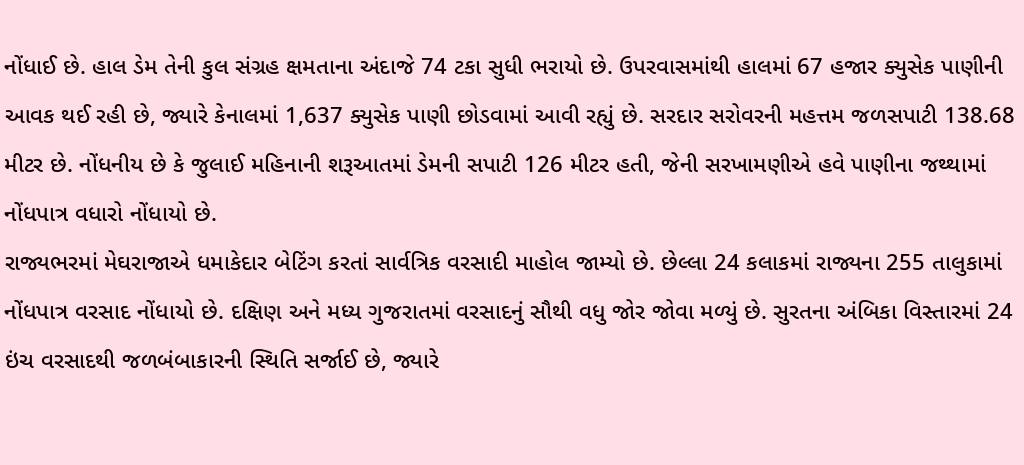નોંધાઈ છે. હાલ ડેમ તેની કુલ સંગ્રહ ક્ષમતાના અંદાજે 74 ટકા સુધી ભરાયો છે. ઉપરવાસમાંથી હાલમાં 67 હજાર ક્યુસેક પાણીની આવક થઈ રહી છે, જ્યારે કેનાલમાં 1,637 ક્યુસેક પાણી છોડવામાં આવી રહ્યું છે. સરદાર સરોવરની મહત્તમ જળસપાટી 138.68 મીટર છે. નોંધનીય છે કે જુલાઈ મહિનાની શરૂઆતમાં ડેમની સપાટી 126 મીટર હતી, જેની સરખામણીએ હવે પાણીના જથ્થામાં નોંધપાત્ર વધારો નોંધાયો છે.
રાજ્યભરમાં મેઘરાજાએ ધમાકેદાર બેટિંગ કરતાં સાર્વત્રિક વરસાદી માહોલ જામ્યો છે. છેલ્લા 24 કલાકમાં રાજ્યના 255 તાલુકામાં નોંધપાત્ર વરસાદ નોંધાયો છે. દક્ષિણ અને મધ્ય ગુજરાતમાં વરસાદનું સૌથી વધુ જોર જોવા મળ્યું છે. સુરતના અંબિકા વિસ્તારમાં 24 ઇંચ વરસાદથી જળબંબાકારની સ્થિતિ સર્જાઈ છે, જ્યારે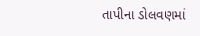તાપીના ડોલવણમાં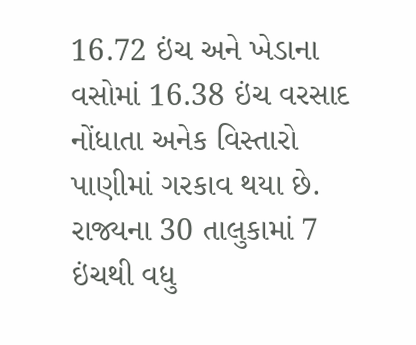16.72 ઇંચ અને ખેડાના વસોમાં 16.38 ઇંચ વરસાદ નોંધાતા અનેક વિસ્તારો પાણીમાં ગરકાવ થયા છે. રાજ્યના 30 તાલુકામાં 7 ઇંચથી વધુ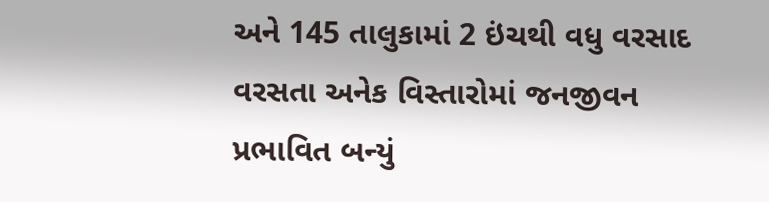અને 145 તાલુકામાં 2 ઇંચથી વધુ વરસાદ વરસતા અનેક વિસ્તારોમાં જનજીવન પ્રભાવિત બન્યું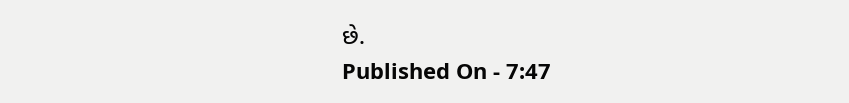છે.
Published On - 7:47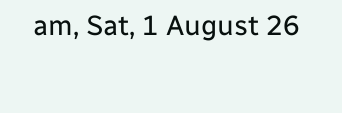am, Sat, 1 August 26